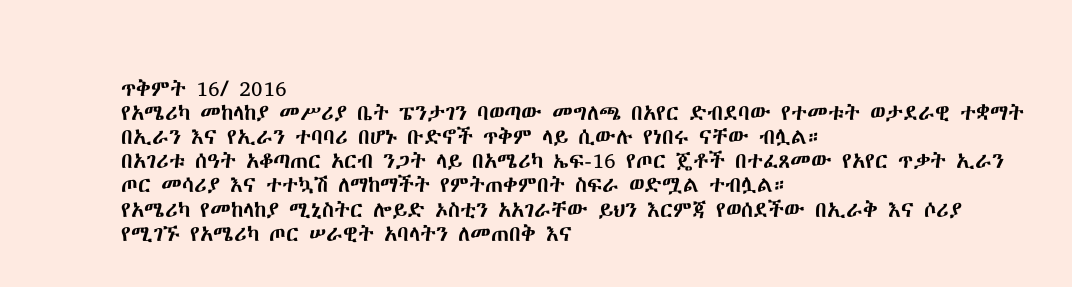ጥቅምት 16/ 2016
የአሜሪካ መከላከያ መሥሪያ ቤት ፔንታገን ባወጣው መግለጫ በአየር ድብደባው የተመቱት ወታደራዊ ተቋማት በኢራን እና የኢራን ተባባሪ በሆኑ ቡድኖች ጥቅም ላይ ሲውሉ የነበሩ ናቸው ብሏል።
በአገሪቱ ሰዓት አቆጣጠር አርብ ንጋት ላይ በአሜሪካ ኤፍ-16 የጦር ጄቶች በተፈጸመው የአየር ጥቃት ኢራን ጦር መሳሪያ እና ተተኳሽ ለማከማችት የምትጠቀምበት ስፍራ ወድሟል ተብሏል።
የአሜሪካ የመከላከያ ሚኒስትር ሎይድ ኦስቲን አአገራቸው ይህን እርምጃ የወሰደችው በኢራቅ እና ሶሪያ የሚገኙ የአሜሪካ ጦር ሠራዊት አባላትን ለመጠበቅ እና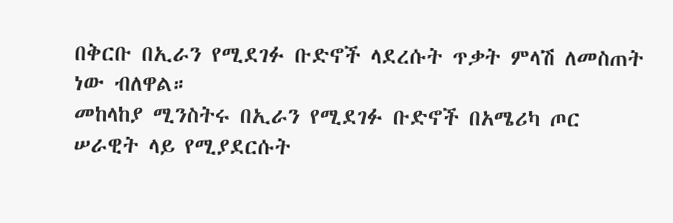በቅርቡ በኢራን የሚደገፉ ቡድኖች ላደረሱት ጥቃት ምላሽ ለመስጠት ነው ብለዋል።
መከላከያ ሚንስትሩ በኢራን የሚደገፉ ቡድኖች በአሜሪካ ጦር ሠራዊት ላይ የሚያደርሱት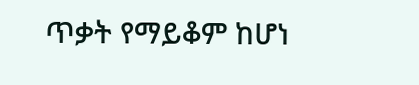ጥቃት የማይቆም ከሆነ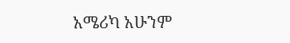አሜሪካ አሁንም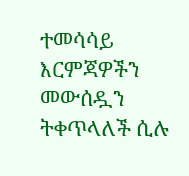ተመሳሳይ እርምጃዎችን መውሰዷን ትቀጥላለች ሲሉ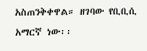አስጠንቅቀዋል። ዘገባው የቢቢሲ አማርኛ ነው፡፡